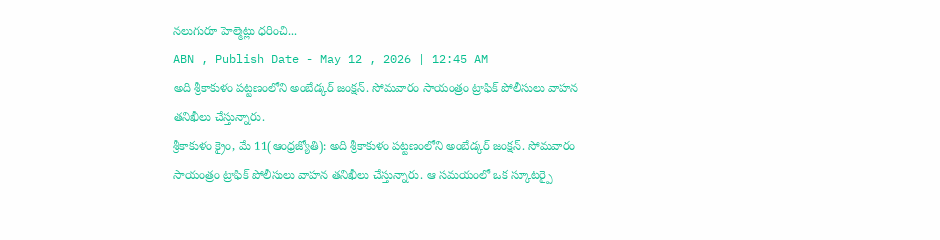నలుగురూ హెల్మెట్లు ధరించి...
ABN , Publish Date - May 12 , 2026 | 12:45 AM
అది శ్రీకాకుళం పట్టణంలోని అంబేడ్కర్ జంక్షన్. సోమవారం సాయంత్రం ట్రాఫిక్ పోలీసులు వాహన తనిఖీలు చేస్తున్నారు.
శ్రీకాకుళం క్రైం, మే 11(ఆంధ్రజ్యోతి): అది శ్రీకాకుళం పట్టణంలోని అంబేడ్కర్ జంక్షన్. సోమవారం సాయంత్రం ట్రాఫిక్ పోలీసులు వాహన తనిఖీలు చేస్తున్నారు. ఆ సమయంలో ఒక స్కూటర్పై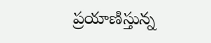ప్రయాణిస్తున్న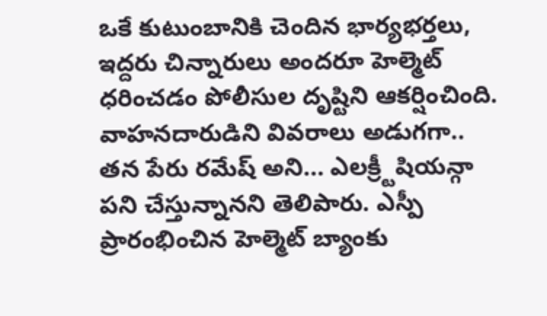ఒకే కుటుంబానికి చెందిన భార్యభర్తలు, ఇద్దరు చిన్నారులు అందరూ హెల్మెట్ ధరించడం పోలీసుల దృష్టిని ఆకర్షించింది. వాహనదారుడిని వివరాలు అడుగగా.. తన పేరు రమేష్ అని... ఎలక్ర్టీషియన్గా పని చేస్తున్నానని తెలిపారు. ఎస్పీ ప్రారంభించిన హెల్మెట్ బ్యాంకు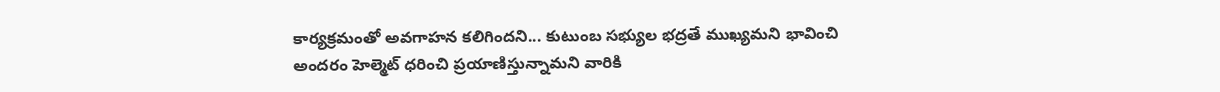కార్యక్రమంతో అవగాహన కలిగిందని... కుటుంబ సభ్యుల భద్రతే ముఖ్యమని భావించి అందరం హెల్మెట్ ధరించి ప్రయాణిస్తున్నామని వారికి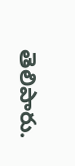తెలిపారు.